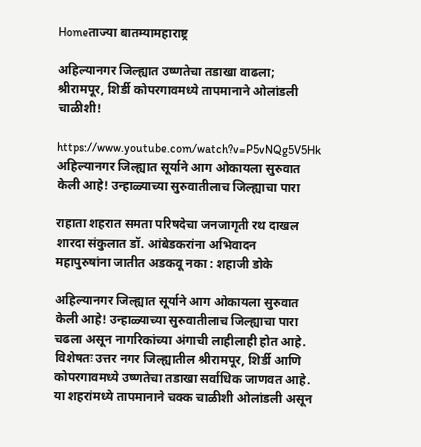Homeताज्या बातम्यामहाराष्ट्र

अहिल्यानगर जिल्ह्यात उष्णतेचा तडाखा वाढला; श्रीरामपूर, शिर्डी कोपरगावमध्ये तापमानाने ओलांडली चाळीशी!

https://www.youtube.com/watch?v=P5vNQg5V5Hk अहिल्यानगर जिल्ह्यात सूर्याने आग ओकायला सुरुवात केली आहे! उन्हाळ्याच्या सुरुवातीलाच जिल्ह्याचा पारा

राहाता शहरात समता परिषदेचा जनजागृती रथ दाखल
शारदा संकुलात डॉ. आंबेडकरांना अभिवादन
महापुरुषांना जातीत अडकवू नका : शहाजी डोके

अहिल्यानगर जिल्ह्यात सूर्याने आग ओकायला सुरुवात केली आहे! उन्हाळ्याच्या सुरुवातीलाच जिल्ह्याचा पारा चढला असून नागरिकांच्या अंगाची लाहीलाही होत आहे. विशेषतः उत्तर नगर जिल्ह्यातील श्रीरामपूर, शिर्डी आणि कोपरगावमध्ये उष्णतेचा तडाखा सर्वाधिक जाणवत आहे. या शहरांमध्ये तापमानाने चक्क चाळीशी ओलांडली असून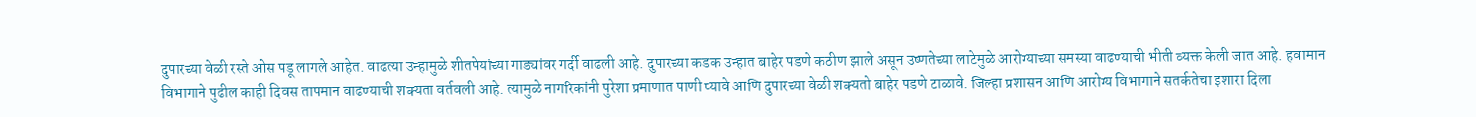दुपारच्या वेळी रस्ते ओस पडू लागले आहेत. वाढत्या उन्हामुळे शीतपेयांच्या गाड्यांवर गर्दी वाढली आहे. दुपारच्या कडक उन्हात बाहेर पडणे कठीण झाले असून उष्णतेच्या लाटेमुळे आरोग्याच्या समस्या वाढण्याची भीती व्यक्त केली जात आहे. हवामान विभागाने पुढील काही दिवस तापमान वाढण्याची शक्यता वर्तवली आहे. त्यामुळे नागरिकांनी पुरेशा प्रमाणात पाणी प्यावे आणि दुपारच्या वेळी शक्यतो बाहेर पडणे टाळावे. जिल्हा प्रशासन आणि आरोग्य विभागाने सतर्कतेचा इशारा दिला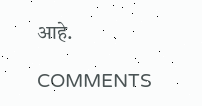आहे.

COMMENTS